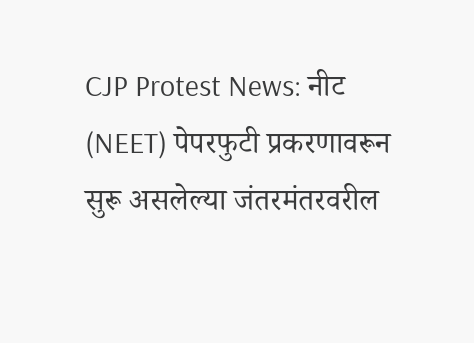CJP Protest News: नीट (NEET) पेपरफुटी प्रकरणावरून सुरू असलेल्या जंतरमंतरवरील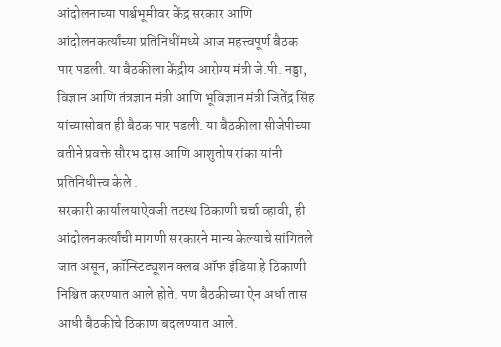आंदोलनाच्या पार्श्वभूमीवर केंद्र सरकार आणि आंदोलनकर्त्यांच्या प्रतिनिधींमध्ये आज महत्त्वपूर्ण बैठक पार पडली. या बैठकीला केंद्रीय आरोग्य मंत्री जे.पी. नड्डा, विज्ञान आणि तंत्रज्ञान मंत्री आणि भूविज्ञान मंत्री जितेंद्र सिंह यांच्यासोबत ही बैठक पार पडली. या बैठकीला सीजेपीच्या वतीने प्रवक्ते सौरभ दास आणि आशुतोष रांका यांनी प्रतिनिधीत्त्व केले .
सरकारी कार्यालयाऐवजी तटस्थ ठिकाणी चर्चा व्हावी, ही आंदोलनकर्त्यांची मागणी सरकारने मान्य केल्याचे सांगितले जात असून, कॉन्स्टिट्यूशन क्लब ऑफ इंडिया हे ठिकाणी निश्चित करण्यात आले होते. पण बैठकीच्या ऐन अर्धा तास आधी बैठकीचे ठिकाण बदलण्यात आले.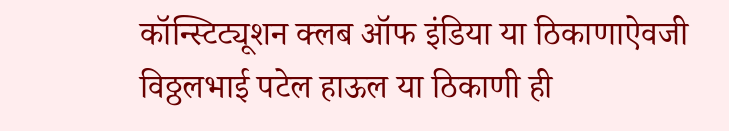कॉन्स्टिट्यूशन क्लब ऑफ इंडिया या ठिकाणाऐवजी विठ्ठलभाई पटेल हाऊल या ठिकाणी ही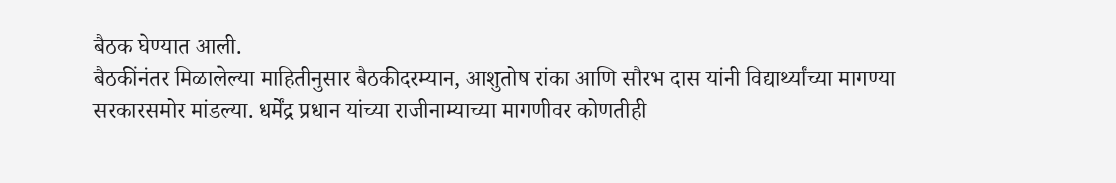बैठक घेण्यात आली.
बैठकींनंतर मिळालेल्या माहितीनुसार बैठकीदरम्यान, आशुतोष रांका आणि सौरभ दास यांनी विद्यार्थ्यांच्या मागण्या सरकारसमोर मांडल्या. धर्मेंद्र प्रधान यांच्या राजीनाम्याच्या मागणीवर कोणतीही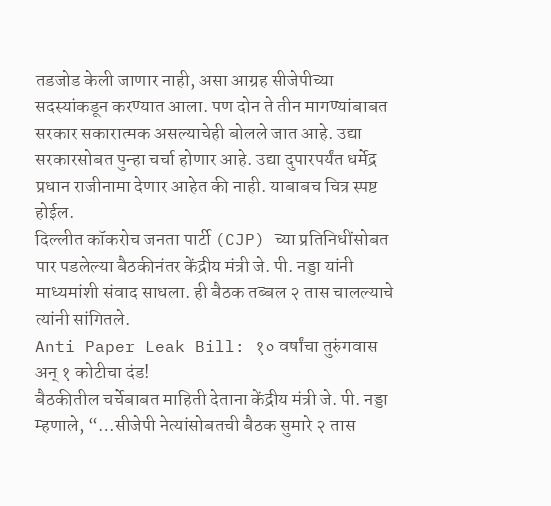तडजोड केली जाणार नाही, असा आग्रह सीजेपीच्या सदस्यांकडून करण्यात आला. पण दोन ते तीन मागण्यांबाबत सरकार सकारात्मक असल्याचेही बोलले जात आहे. उद्या सरकारसोबत पुन्हा चर्चा होणार आहे. उद्या दुपारपर्यंत धर्मेद्र प्रधान राजीनामा देणार आहेत की नाही. याबाबच चित्र स्पष्ट होईल.
दिल्लीत कॉकरोच जनता पार्टी (CJP) च्या प्रतिनिधींसोबत पार पडलेल्या बैठकीनंतर केंद्रीय मंत्री जे. पी. नड्डा यांनी माध्यमांशी संवाद साधला. ही बैठक तब्बल २ तास चालल्याचे त्यांनी सांगितले.
Anti Paper Leak Bill: १० वर्षांचा तुरुंगवास अन् १ कोटीचा दंड!
बैठकीतील चर्चेबाबत माहिती देताना केंद्रीय मंत्री जे. पी. नड्डा म्हणाले, “…सीजेपी नेत्यांसोबतची बैठक सुमारे २ तास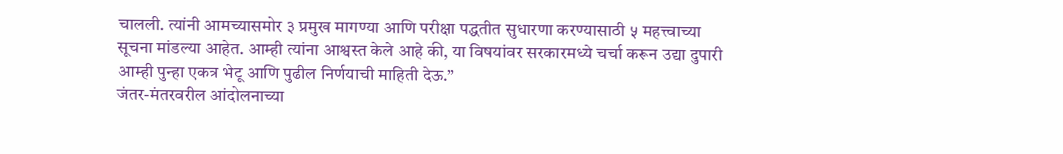चालली. त्यांनी आमच्यासमोर ३ प्रमुख मागण्या आणि परीक्षा पद्धतीत सुधारणा करण्यासाठी ५ महत्त्वाच्या सूचना मांडल्या आहेत. आम्ही त्यांना आश्वस्त केले आहे की, या विषयांवर सरकारमध्ये चर्चा करून उद्या दुपारी आम्ही पुन्हा एकत्र भेटू आणि पुढील निर्णयाची माहिती देऊ.”
जंतर-मंतरवरील आंदोलनाच्या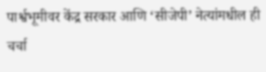पार्श्वभूमीवर केंद्र सरकार आणि ‘सीजेपी’ नेत्यांमधील ही चर्चा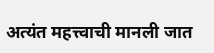अत्यंत महत्त्वाची मानली जात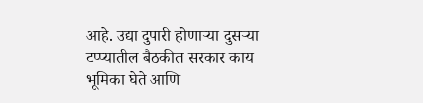आहे. उद्या दुपारी होणाऱ्या दुसऱ्या टप्प्यातील बैठकीत सरकार काय भूमिका घेते आणि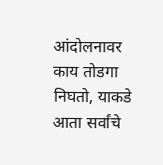आंदोलनावर काय तोडगा निघतो, याकडे आता सर्वांचे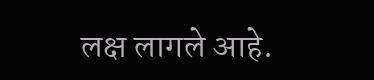लक्ष लागले आहे.